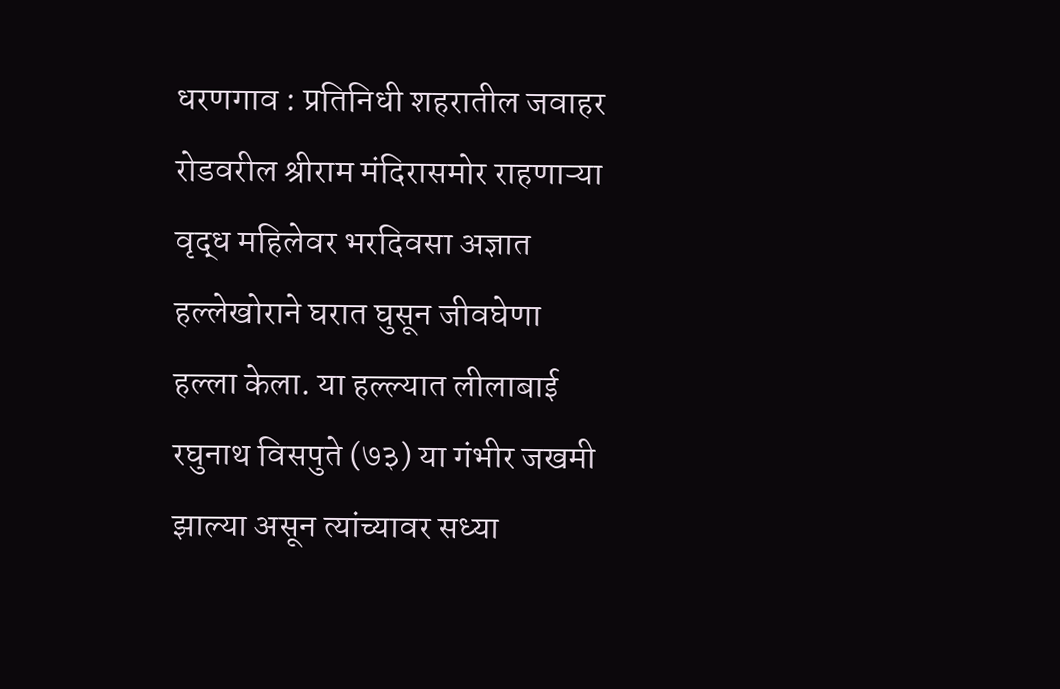धरणगाव : प्रतिनिधी शहरातील जवाहर रोडवरील श्रीराम मंदिरासमोर राहणाऱ्या वृद्ध महिलेवर भरदिवसा अज्ञात हल्लेखोराने घरात घुसून जीवघेणा हल्ला केला. या हल्ल्यात लीलाबाई रघुनाथ विसपुते (७३) या गंभीर जखमी झाल्या असून त्यांच्यावर सध्या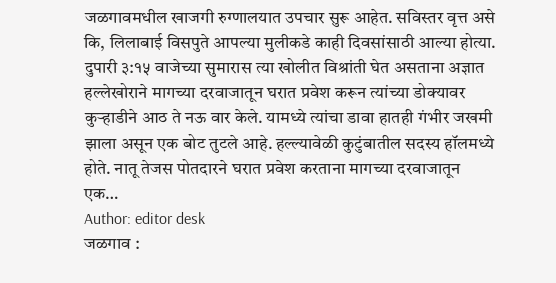जळगावमधील खाजगी रुग्णालयात उपचार सुरू आहेत. सविस्तर वृत्त असे कि, लिलाबाई विसपुते आपल्या मुलीकडे काही दिवसांसाठी आल्या होत्या. दुपारी ३:१५ वाजेच्या सुमारास त्या खोलीत विश्रांती घेत असताना अज्ञात हल्लेखोराने मागच्या दरवाजातून घरात प्रवेश करून त्यांच्या डोक्यावर कुऱ्हाडीने आठ ते नऊ वार केले. यामध्ये त्यांचा डावा हातही गंभीर जखमी झाला असून एक बोट तुटले आहे. हल्ल्यावेळी कुटुंबातील सदस्य हॉलमध्ये होते. नातू तेजस पोतदारने घरात प्रवेश करताना मागच्या दरवाजातून एक…
Author: editor desk
जळगाव :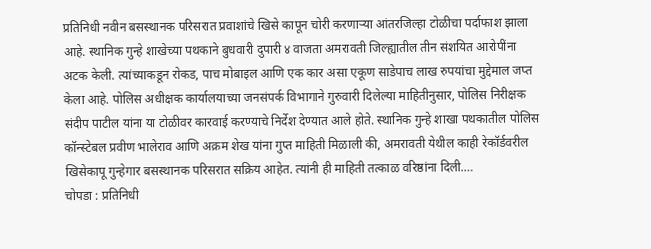प्रतिनिधी नवीन बसस्थानक परिसरात प्रवाशांचे खिसे कापून चोरी करणाऱ्या आंतरजिल्हा टोळीचा पर्दाफाश झाला आहे. स्थानिक गुन्हे शाखेच्या पथकाने बुधवारी दुपारी ४ वाजता अमरावती जिल्ह्यातील तीन संशयित आरोपींना अटक केली. त्यांच्याकडून रोकड, पाच मोबाइल आणि एक कार असा एकूण साडेपाच लाख रुपयांचा मुद्देमाल जप्त केला आहे. पोलिस अधीक्षक कार्यालयाच्या जनसंपर्क विभागाने गुरुवारी दिलेल्या माहितीनुसार, पोलिस निरीक्षक संदीप पाटील यांना या टोळीवर कारवाई करण्याचे निर्देश देण्यात आले होते. स्थानिक गुन्हे शाखा पथकातील पोलिस कॉन्स्टेबल प्रवीण भालेराव आणि अक्रम शेख यांना गुप्त माहिती मिळाली की, अमरावती येथील काही रेकॉर्डवरील खिसेकापू गुन्हेगार बसस्थानक परिसरात सक्रिय आहेत. त्यांनी ही माहिती तत्काळ वरिष्ठांना दिली.…
चोपडा : प्रतिनिधी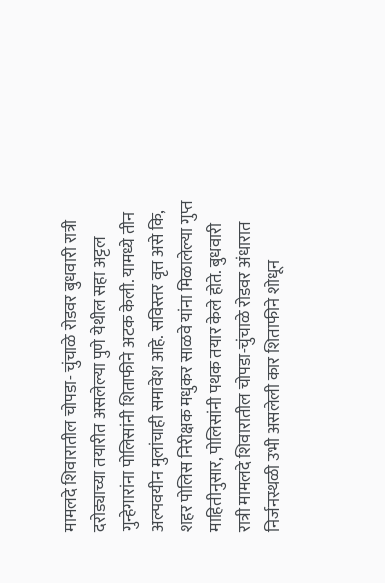मामलदे शिवारातील चोपडा- चुंचाळे रोडवर बुधवारी रात्री दरोड्याच्या तयारीत असलेल्या पुणे येथील सहा अट्टल गुन्हेगारांना पोलिसांनी शिताफीने अटक केली. यामध्ये तीन अल्पवयीन मुलांचाही समावेश आहे. सविस्तर वृत्त असे कि, शहर पोलिस निरीक्षक मधुकर साळवे यांना मिळालेल्या गुप्त माहितीनुसार, पोलिसांनी पथक तयार केले होते. बुधवारी रात्री मामलदे शिवारातील चोपडा-चुंचाळे रोडवर अंधारात निर्जनस्थळी उभी असलेली कार शिताफीने शोधून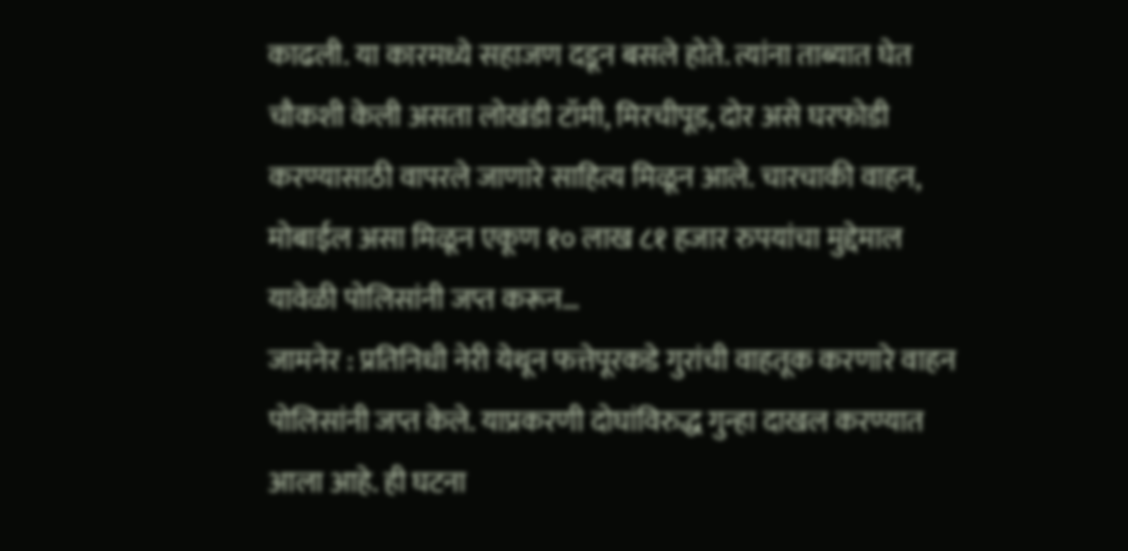काढली. या कारमध्ये सहाजण दडून बसले होते. त्यांना ताब्यात घेत चौकशी केली असता लोखंडी टॉमी, मिरचीपूड, दोर असे घरफोडी करण्यासाठी वापरले जाणारे साहित्य मिळून आले. चारचाकी वाहन, मोबाईल असा मिळून एकूण १० लाख ८१ हजार रुपयांचा मुद्देमाल यावेळी पोलिसांनी जप्त करून…
जामनेर : प्रतिनिधी नेरी येथून फत्तेपूरकडे गुरांची वाहतूक करणारे वाहन पोलिसांनी जप्त केले. याप्रकरणी दोघांविरुद्ध गुन्हा दाखल करण्यात आला आहे. ही घटना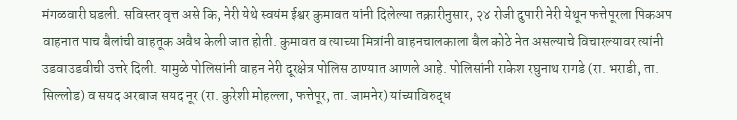मंगळवारी घडली. सविस्तर वृत्त असे कि, नेरी येथे स्वयंम ईश्वर कुमावत यांनी दिलेल्या तक्रारीनुसार, २४ रोजी दुपारी नेरी येथून फत्तेपूरला पिकअप वाहनात पाच बैलांची वाहतूक अवैध केली जात होती. कुमावत व त्याच्या मित्रांनी वाहनचालकाला बैल कोठे नेत असल्याचे विचारल्यावर त्यांनी उडवाउडवीची उत्तरे दिली. यामुळे पोलिसांनी वाहन नेरी दूरक्षेत्र पोलिस ठाण्यात आणले आहे. पोलिसांनी राकेश रघुनाथ रागडे (रा. भराडी, ता. सिल्लोड) व सयद अरबाज सयद नूर (रा. कुरेशी मोहल्ला, फत्तेपूर, ता. जामनेर) यांच्याविरुद्ध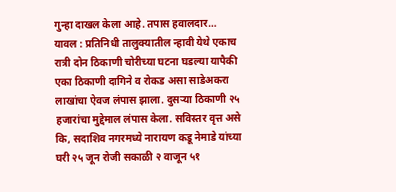गुन्हा दाखल केला आहे. तपास हवालदार…
यावल : प्रतिनिधी तालुक्यातील न्हावी येथे एकाच रात्री दोन ठिकाणी चोरीच्या घटना घडल्या यापैकी एका ठिकाणी दागिने व रोकड असा साडेअकरा लाखांचा ऐवज लंपास झाला. दुसऱ्या ठिकाणी २५ हजारांचा मुद्देमाल लंपास केला. सविस्तर वृत्त असे कि, सदाशिव नगरमध्ये नारायण कडू नेमाडे यांच्या घरी २५ जून रोजी सकाळी २ वाजून ५१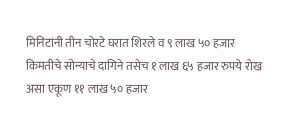मिनिटांनी तीन चोरटे घरात शिरले व ९ लाख ५० हजार किमतीचे सोन्याचे दागिने तसेच १ लाख ६५ हजार रुपये रोख असा एकूण ११ लाख ५० हजार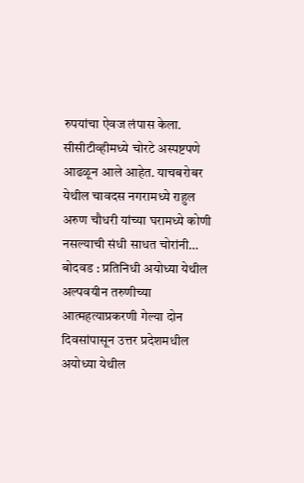रुपयांचा ऐवज लंपास केला. सीसीटीव्हीमध्ये चोरटे अस्पष्टपणे आढळून आले आहेत. याचबरोबर येथील चावदस नगरामध्ये राहुल अरुण चौधरी यांच्या घरामध्ये कोणी नसल्याची संधी साधत चोरांनी…
बोदवड : प्रतिनिधी अयोध्या येथील अल्पवयीन तरुणीच्या आत्महत्याप्रकरणी गेल्या दोन दिवसांपासून उत्तर प्रदेशमधील अयोध्या येथील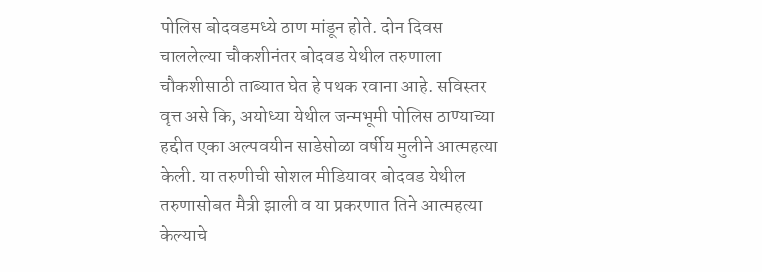पोलिस बोदवडमध्ये ठाण मांडून होते. दोन दिवस चाललेल्या चौकशीनंतर बोदवड येथील तरुणाला चौकशीसाठी ताब्यात घेत हे पथक रवाना आहे. सविस्तर वृत्त असे कि, अयोध्या येथील जन्मभूमी पोलिस ठाण्याच्या हद्दीत एका अल्पवयीन साडेसोळा वर्षीय मुलीने आत्महत्या केली. या तरुणीची सोशल मीडियावर बोदवड येथील तरुणासोबत मैत्री झाली व या प्रकरणात तिने आत्महत्या केल्याचे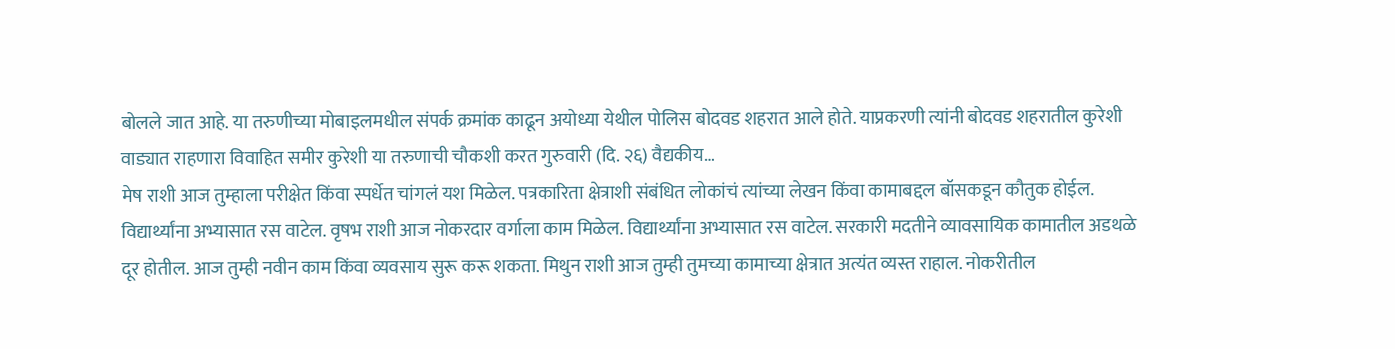बोलले जात आहे. या तरुणीच्या मोबाइलमधील संपर्क क्रमांक काढून अयोध्या येथील पोलिस बोदवड शहरात आले होते. याप्रकरणी त्यांनी बोदवड शहरातील कुरेशी वाड्यात राहणारा विवाहित समीर कुरेशी या तरुणाची चौकशी करत गुरुवारी (दि. २६) वैद्यकीय…
मेष राशी आज तुम्हाला परीक्षेत किंवा स्पर्धेत चांगलं यश मिळेल. पत्रकारिता क्षेत्राशी संबंधित लोकांचं त्यांच्या लेखन किंवा कामाबद्दल बॉसकडून कौतुक होईल. विद्यार्थ्यांना अभ्यासात रस वाटेल. वृषभ राशी आज नोकरदार वर्गाला काम मिळेल. विद्यार्थ्यांना अभ्यासात रस वाटेल. सरकारी मदतीने व्यावसायिक कामातील अडथळे दूर होतील. आज तुम्ही नवीन काम किंवा व्यवसाय सुरू करू शकता. मिथुन राशी आज तुम्ही तुमच्या कामाच्या क्षेत्रात अत्यंत व्यस्त राहाल. नोकरीतील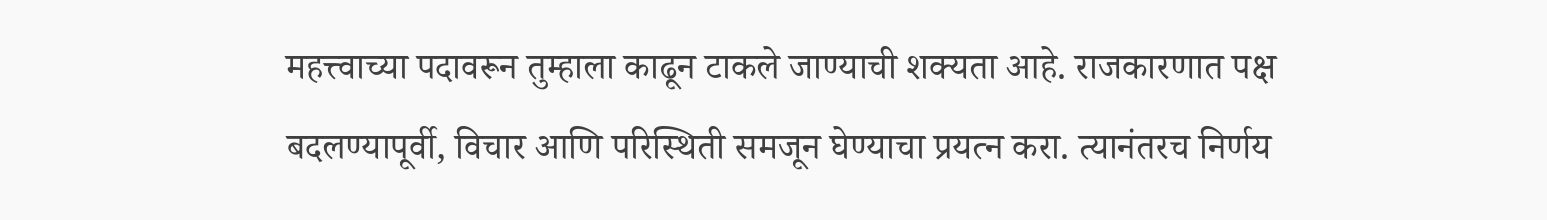महत्त्वाच्या पदावरून तुम्हाला काढून टाकले जाण्याची शक्यता आहे. राजकारणात पक्ष बदलण्यापूर्वी, विचार आणि परिस्थिती समजून घेण्याचा प्रयत्न करा. त्यानंतरच निर्णय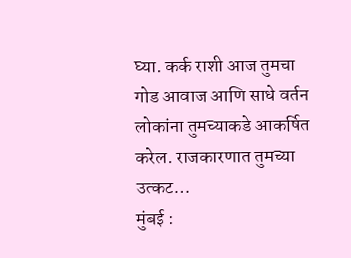घ्या. कर्क राशी आज तुमचा गोड आवाज आणि साधे वर्तन लोकांना तुमच्याकडे आकर्षित करेल. राजकारणात तुमच्या उत्कट…
मुंबई :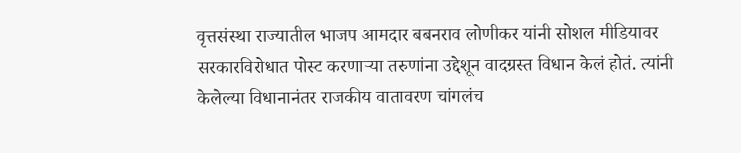वृत्तसंस्था राज्यातील भाजप आमदार बबनराव लोणीकर यांनी सोशल मीडियावर सरकारविरोधात पोस्ट करणाऱ्या तरुणांना उद्देशून वादग्रस्त विधान केलं होतं. त्यांनी केलेल्या विधानानंतर राजकीय वातावरण चांगलंच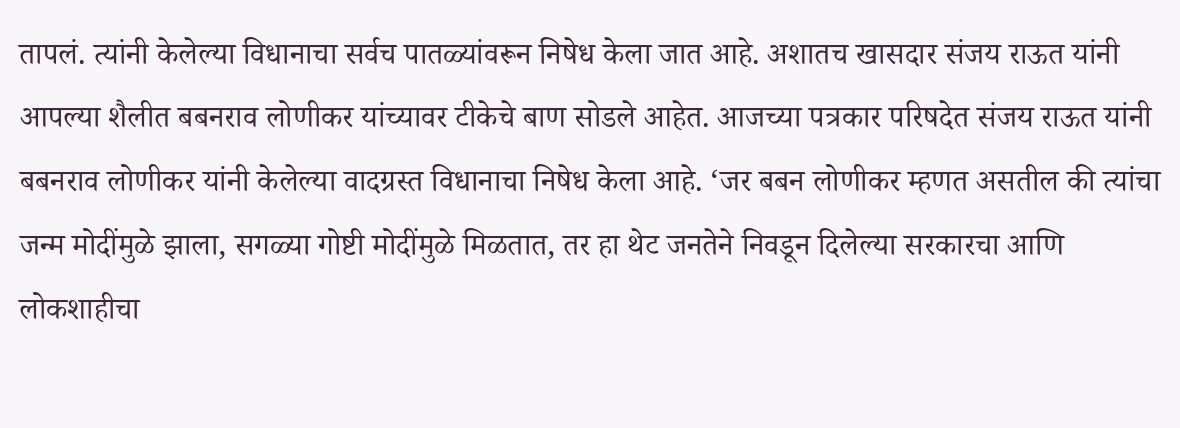तापलं. त्यांनी केलेल्या विधानाचा सर्वच पातळ्यांवरून निषेध केला जात आहे. अशातच खासदार संजय राऊत यांनी आपल्या शैलीत बबनराव लोणीकर यांच्यावर टीकेचे बाण सोडले आहेत. आजच्या पत्रकार परिषदेत संजय राऊत यांनी बबनराव लोणीकर यांनी केलेल्या वादग्रस्त विधानाचा निषेध केला आहे. ‘जर बबन लोणीकर म्हणत असतील की त्यांचा जन्म मोदींमुळे झाला, सगळ्या गोष्टी मोदींमुळे मिळतात, तर हा थेट जनतेने निवडून दिलेल्या सरकारचा आणि लोकशाहीचा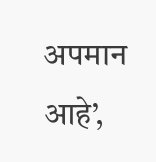अपमान आहे’,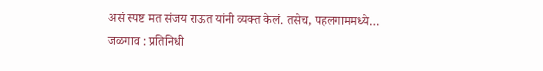असं स्पष्ट मत संजय राऊत यांनी व्यक्त केलं. तसेच, पहलगाममध्ये…
जळगाव : प्रतिनिधी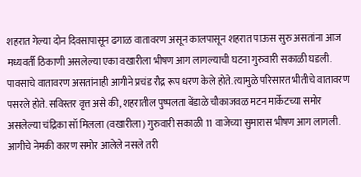शहरात गेल्या दोन दिवसापासून ढगाळ वातावरण असून कालपासून शहरात पाऊस सुरु असतांना आज मध्यवर्ती ठिकाणी असलेल्या एका वखारीला भीषण आग लागल्याची घटना गुरुवारी सकाळी घडली. पावसाचे वातावरण असतांनाही आगीने प्रचंड रौद्र रूप धरण केले होते. त्यामुळे परिसारत भीतीचे वातावरण पसरले होते. सविस्तर वृत्त असे की, शहरातील पुष्पलता बेंडाळे चौकाजवळ मटन मार्केटच्या समोर असलेल्या चंद्रिका सॉ मिलला (वखारीला) गुरुवारी सकाळी 11 वाजेच्या सुमारास भीषण आग लागली. आगीचे नेमकी कारण समोर आलेले नसले तरी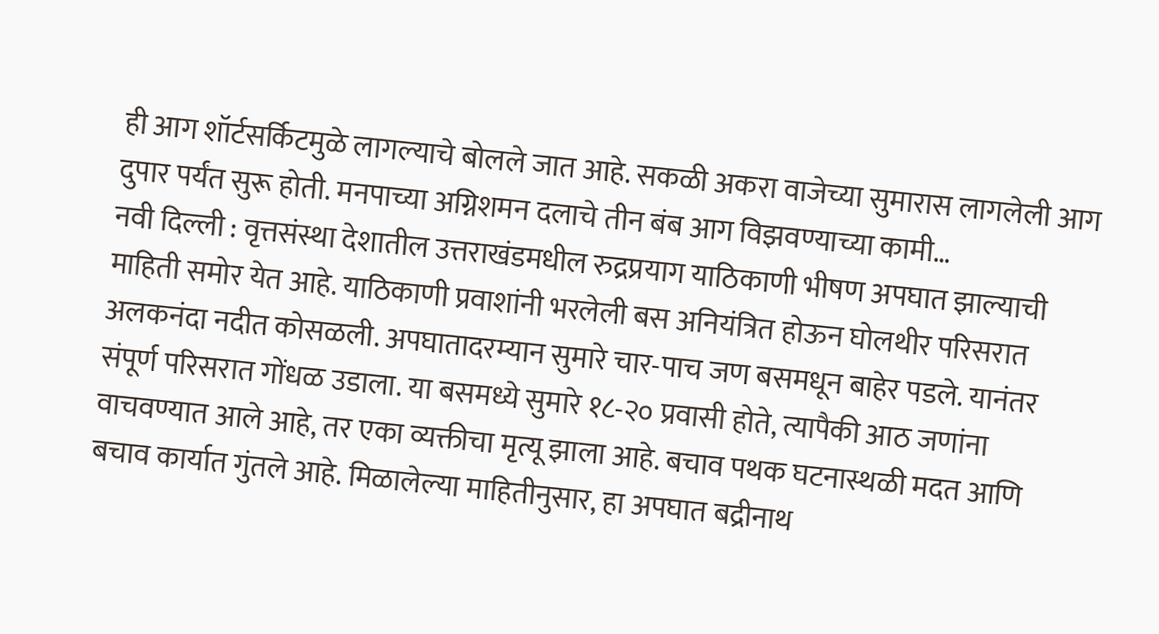ही आग शॉर्टसर्किटमुळे लागल्याचे बोलले जात आहे. सकळी अकरा वाजेच्या सुमारास लागलेली आग दुपार पर्यंत सुरू होती. मनपाच्या अग्निशमन दलाचे तीन बंब आग विझवण्याच्या कामी…
नवी दिल्ली : वृत्तसंस्था देशातील उत्तराखंडमधील रुद्रप्रयाग याठिकाणी भीषण अपघात झाल्याची माहिती समोर येत आहे. याठिकाणी प्रवाशांनी भरलेली बस अनियंत्रित होऊन घोलथीर परिसरात अलकनंदा नदीत कोसळली. अपघातादरम्यान सुमारे चार-पाच जण बसमधून बाहेर पडले. यानंतर संपूर्ण परिसरात गोंधळ उडाला. या बसमध्ये सुमारे १८-२० प्रवासी होते, त्यापैकी आठ जणांना वाचवण्यात आले आहे, तर एका व्यक्तीचा मृत्यू झाला आहे. बचाव पथक घटनास्थळी मदत आणि बचाव कार्यात गुंतले आहे. मिळालेल्या माहितीनुसार, हा अपघात बद्रीनाथ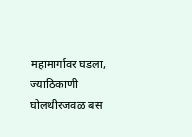महामार्गावर घडला, ज्याठिकाणी घोलथीरजवळ बस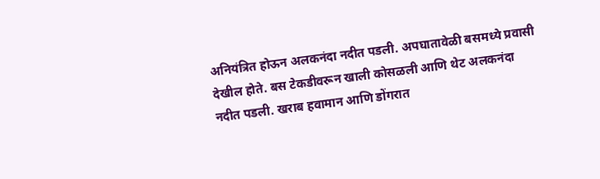अनियंत्रित होऊन अलकनंदा नदीत पडली. अपघातावेळी बसमध्ये प्रवासी देखील होते. बस टेकडीवरून खाली कोसळली आणि थेट अलकनंदा नदीत पडली. खराब हवामान आणि डोंगरात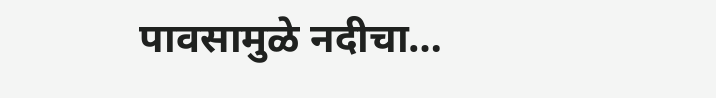पावसामुळे नदीचा…